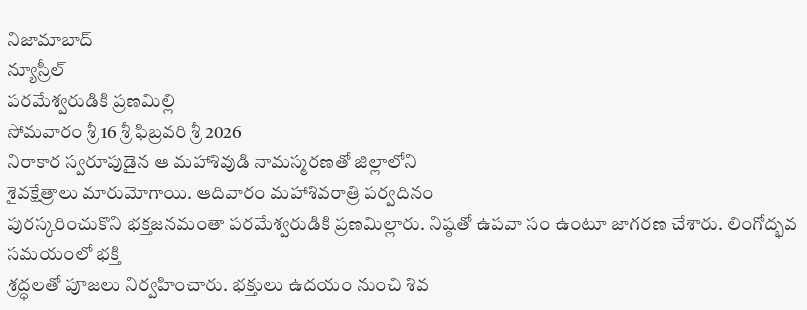నిజామాబాద్
న్యూస్రీల్
పరమేశ్వరుడికి ప్రణమిల్లి
సోమవారం శ్రీ 16 శ్రీ ఫిబ్రవరి శ్రీ 2026
నిరాకార స్వరూపుడైన ఆ మహాశివుడి నామస్మరణతో జిల్లాలోని
శైవక్షేత్రాలు మారుమోగాయి. ఆదివారం మహాశివరాత్రి పర్వదినం
పురస్కరించుకొని భక్తజనమంతా పరమేశ్వరుడికి ప్రణమిల్లారు. నిష్ఠతో ఉపవా సం ఉంటూ జాగరణ చేశారు. లింగోద్భవ సమయంలో భక్తి
శ్రద్ధలతో పూజలు నిర్వహించారు. భక్తులు ఉదయం నుంచి శివ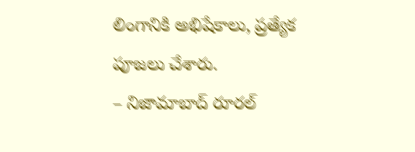లింగానికి అభిషేకాలు, ప్రత్యేక పూజలు చేశారు.
– నిజామాబాద్ రూరల్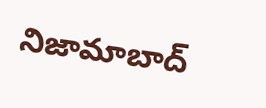నిజామాబాద్